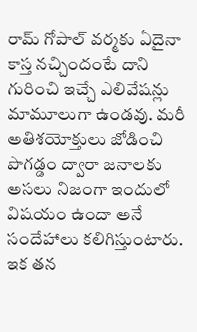రామ్ గోపాల్ వర్మకు ఏదైనా కాస్త నచ్చిందంటే దాని గురించి ఇచ్చే ఎలివేషన్లు మామూలుగా ఉండవు. మరీ అతిశయోక్తులు జోడించి పొగడ్డం ద్వారా జనాలకు అసలు నిజంగా ఇందులో విషయం ఉందా అనే సందేహాలు కలిగిస్తుంటారు. ఇక తన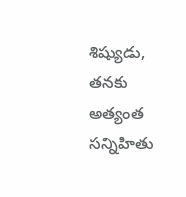శిష్యుడు, తనకు అత్యంత సన్నిహితు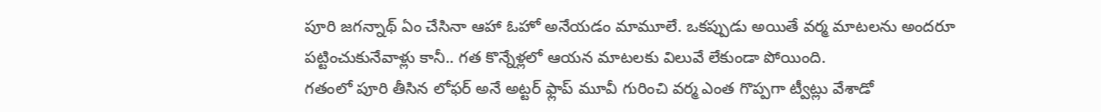పూరి జగన్నాథ్ ఏం చేసినా ఆహా ఓహో అనేయడం మామూలే. ఒకప్పుడు అయితే వర్మ మాటలను అందరూ పట్టించుకునేవాళ్లు కానీ.. గత కొన్నేళ్లలో ఆయన మాటలకు విలువే లేకుండా పోయింది.
గతంలో పూరి తీసిన లోఫర్ అనే అట్టర్ ఫ్లాప్ మూవీ గురించి వర్మ ఎంత గొప్పగా ట్వీట్లు వేశాడో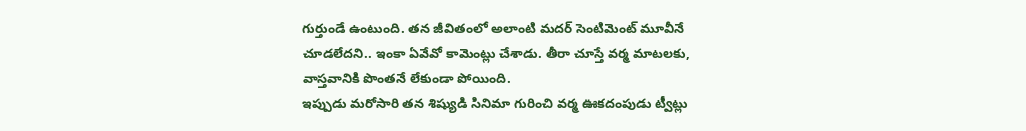గుర్తుండే ఉంటుంది. తన జీవితంలో అలాంటి మదర్ సెంటిమెంట్ మూవీనే చూడలేదని.. ఇంకా ఏవేవో కామెంట్లు చేశాడు. తీరా చూస్తే వర్మ మాటలకు, వాస్తవానికి పొంతనే లేకుండా పోయింది.
ఇప్పుడు మరోసారి తన శిష్యుడి సినిమా గురించి వర్మ ఊకదంపుడు ట్వీట్లు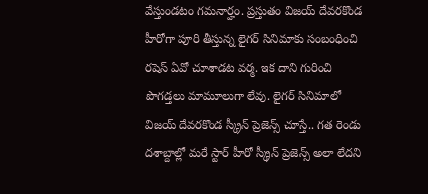వేస్తుండటం గమనార్హం. ప్రస్తుతం విజయ్ దేవరకొండ హీరోగా పూరి తీస్తున్న లైగర్ సినిమాకు సంబంధించి రషెస్ ఏవో చూశాడట వర్మ. ఇక దాని గురించి పొగడ్తలు మామూలుగా లేవు. లైగర్ సినిమాలో విజయ్ దేవరకొండ స్క్రీన్ ప్రెజెన్స్ చూస్తే.. గత రెండు దశాబ్దాల్లో మరే స్టార్ హీరో స్క్రీన్ ప్రెజెన్స్ అలా లేదని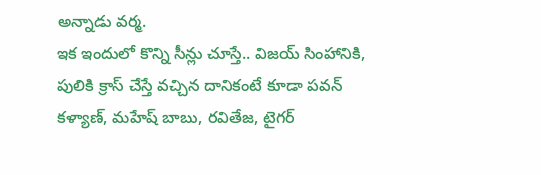అన్నాడు వర్మ.
ఇక ఇందులో కొన్ని సీన్లు చూస్తే.. విజయ్ సింహానికి, పులికి క్రాస్ చేస్తే వచ్చిన దానికంటే కూడా పవన్ కళ్యాణ్, మహేష్ బాబు, రవితేజ, టైగర్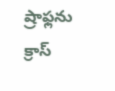ష్రాఫ్లను క్రాస్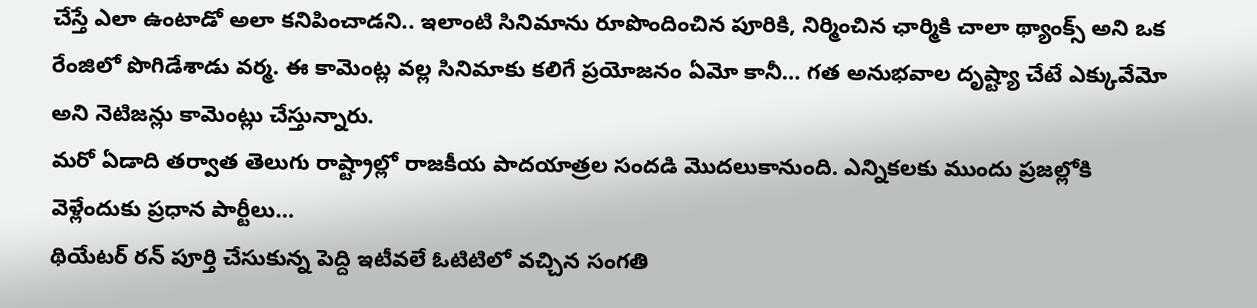చేస్తే ఎలా ఉంటాడో అలా కనిపించాడని.. ఇలాంటి సినిమాను రూపొందించిన పూరికి, నిర్మించిన ఛార్మికి చాలా థ్యాంక్స్ అని ఒక రేంజిలో పొగిడేశాడు వర్మ. ఈ కామెంట్ల వల్ల సినిమాకు కలిగే ప్రయోజనం ఏమో కానీ… గత అనుభవాల దృష్ట్యా చేటే ఎక్కువేమో అని నెటిజన్లు కామెంట్లు చేస్తున్నారు.
మరో ఏడాది తర్వాత తెలుగు రాష్ట్రాల్లో రాజకీయ పాదయాత్రల సందడి మొదలుకానుంది. ఎన్నికలకు ముందు ప్రజల్లోకి వెళ్లేందుకు ప్రధాన పార్టీలు…
థియేటర్ రన్ పూర్తి చేసుకున్న పెద్ది ఇటీవలే ఓటిటిలో వచ్చిన సంగతి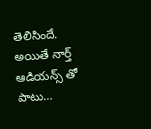తెలిసిందే. అయితే నార్త్ ఆడియన్స్ తో పాటు…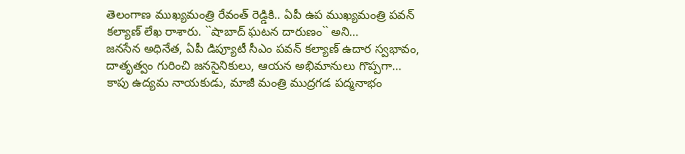తెలంగాణ ముఖ్యమంత్రి రేవంత్ రెడ్డికి.. ఏపీ ఉప ముఖ్యమంత్రి పవన్ కల్యాణ్ లేఖ రాశారు. ``షాబాద్ ఘటన దారుణం`` అని…
జనసేన అధినేత, ఏపీ డిప్యూటీ సీఎం పవన్ కల్యాణ్ ఉదార స్వభావం, దాతృత్వం గురించి జనసైనికులు, ఆయన అభిమానులు గొప్పగా…
కాపు ఉద్యమ నాయకుడు, మాజీ మంత్రి ముద్రగడ పద్మనాభం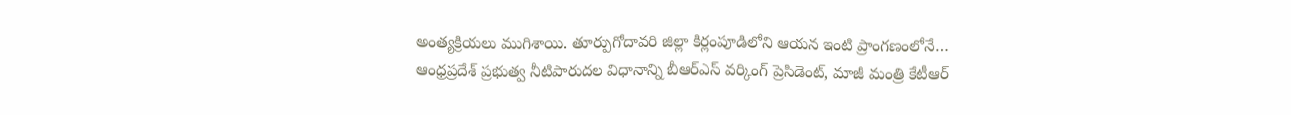అంత్యక్రియలు ముగిశాయి. తూర్పుగోదావరి జిల్లా కిర్లంపూడిలోని ఆయన ఇంటి ప్రాంగణంలోనే…
ఆంధ్రప్రదేశ్ ప్రభుత్వ నీటిపారుదల విధానాన్ని బీఆర్ఎస్ వర్కింగ్ ప్రెసిడెంట్, మాజీ మంత్రి కేటీఆర్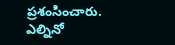ప్రశంసించారు. ఎల్నినో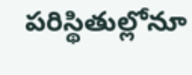పరిస్థితుల్లోనూ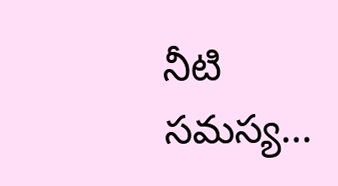నీటి సమస్య…